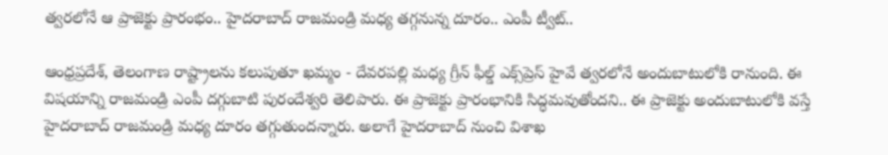త్వరలోనే ఆ ప్రాజెక్టు ప్రారంభం.. హైదరాబాద్ రాజమండ్రి మధ్య తగ్గనున్న దూరం.. ఎంపీ ట్వీట్..

ఆంధ్రప్రదేశ్, తెలంగాణ రాష్ట్రాలను కలుపుతూ ఖమ్మం - దేవరపల్లి మధ్య గ్రీన్ ఫీల్డ్ ఎక్స్‌ప్రెస్ హైవే త్వరలోనే అందుబాటులోకి రానుంది. ఈ విషయాన్ని రాజమండ్రి ఎంపీ దగ్గుబాటి పురందేశ్వరి తెలిపారు. ఈ ప్రాజెక్టు ప్రారంభానికి సిద్ధమవుతోందని.. ఈ ప్రాజెక్టు అందుబాటులోకి వస్తే హైదరాబాద్ రాజమండ్రి మధ్య దూరం తగ్గుతుందన్నారు. అలాగే హైదరాబాద్ నుంచి విశాఖ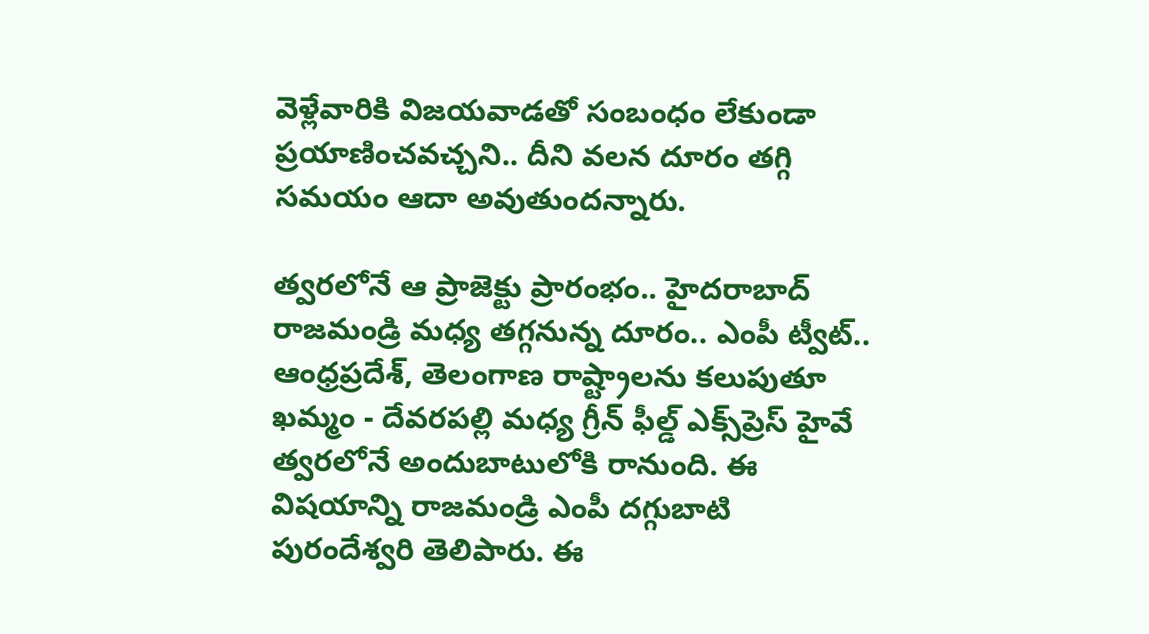వెళ్లేవారికి విజయవాడతో సంబంధం లేకుండా ప్రయాణించవచ్చని.. దీని వలన దూరం తగ్గి సమయం ఆదా అవుతుందన్నారు.

త్వరలోనే ఆ ప్రాజెక్టు ప్రారంభం.. హైదరాబాద్ రాజమండ్రి మధ్య తగ్గనున్న దూరం.. ఎంపీ ట్వీట్..
ఆంధ్రప్రదేశ్, తెలంగాణ రాష్ట్రాలను కలుపుతూ ఖమ్మం - దేవరపల్లి మధ్య గ్రీన్ ఫీల్డ్ ఎక్స్‌ప్రెస్ హైవే త్వరలోనే అందుబాటులోకి రానుంది. ఈ విషయాన్ని రాజమండ్రి ఎంపీ దగ్గుబాటి పురందేశ్వరి తెలిపారు. ఈ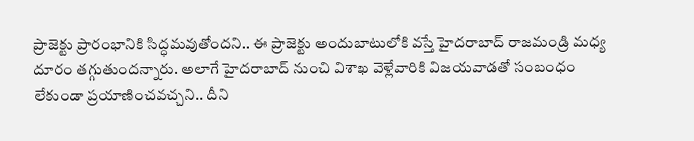ప్రాజెక్టు ప్రారంభానికి సిద్ధమవుతోందని.. ఈ ప్రాజెక్టు అందుబాటులోకి వస్తే హైదరాబాద్ రాజమండ్రి మధ్య దూరం తగ్గుతుందన్నారు. అలాగే హైదరాబాద్ నుంచి విశాఖ వెళ్లేవారికి విజయవాడతో సంబంధం లేకుండా ప్రయాణించవచ్చని.. దీని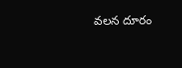వలన దూరం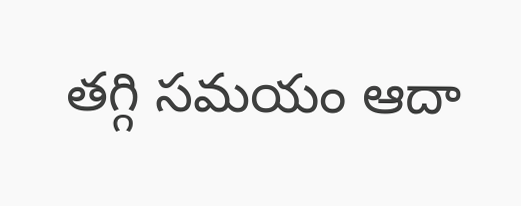తగ్గి సమయం ఆదా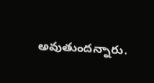అవుతుందన్నారు.